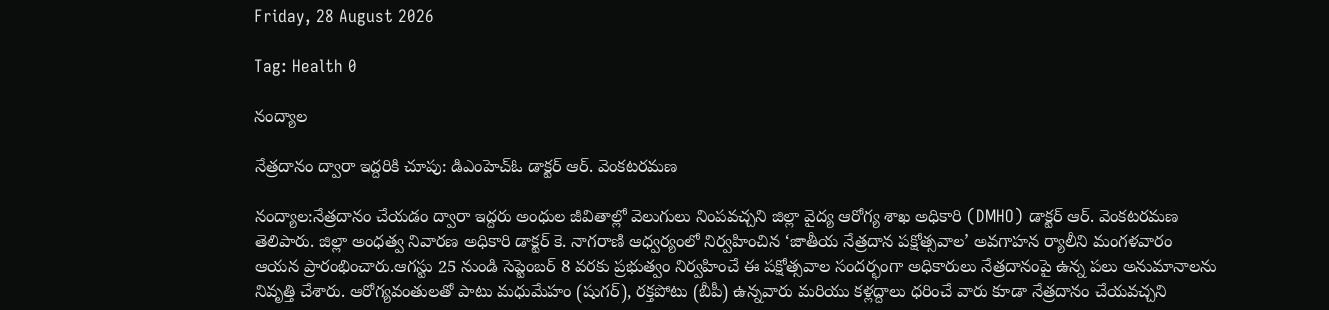Friday, 28 August 2026

Tag: Health 0

నంద్యాల

నేత్రదానం ద్వారా ఇద్దరికి చూపు: డిఎంహెచ్ఓ డాక్టర్ ఆర్. వెంకటరమణ

నంద్యాల:నేత్రదానం చేయడం ద్వారా ఇద్దరు అంధుల జీవితాల్లో వెలుగులు నింపవచ్చని జిల్లా వైద్య ఆరోగ్య శాఖ అధికారి (DMHO) డాక్టర్ ఆర్. వెంకటరమణ తెలిపారు. జిల్లా అంధత్వ నివారణ అధికారి డాక్టర్ కె. నాగరాణి ఆధ్వర్యంలో నిర్వహించిన ‘జాతీయ నేత్రదాన పక్షోత్సవాల’ అవగాహన ర్యాలీని మంగళవారం ఆయన ప్రారంభించారు.ఆగస్టు 25 నుండి సెప్టెంబర్ 8 వరకు ప్రభుత్వం నిర్వహించే ఈ పక్షోత్సవాల సందర్భంగా అధికారులు నేత్రదానంపై ఉన్న పలు అనుమానాలను నివృత్తి చేశారు. ఆరోగ్యవంతులతో పాటు మధుమేహం (షుగర్), రక్తపోటు (బీపీ) ఉన్నవారు మరియు కళ్లద్దాలు ధరించే వారు కూడా నేత్రదానం చేయవచ్చని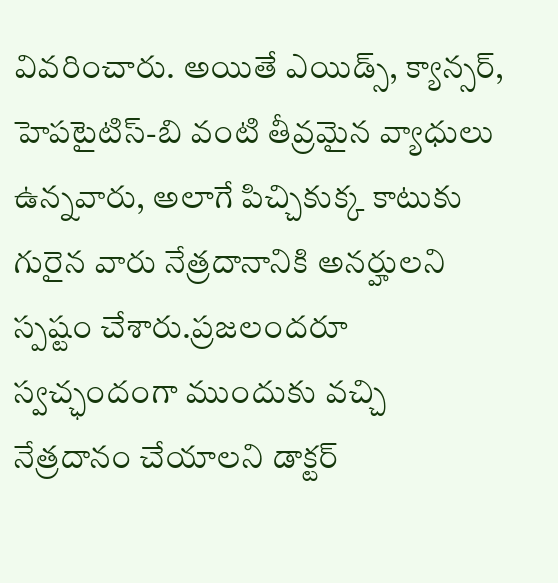వివరించారు. అయితే ఎయిడ్స్, క్యాన్సర్, హెపటైటిస్-బి వంటి తీవ్రమైన వ్యాధులు ఉన్నవారు, అలాగే పిచ్చికుక్క కాటుకు గురైన వారు నేత్రదానానికి అనర్హులని స్పష్టం చేశారు.ప్రజలందరూ స్వచ్ఛందంగా ముందుకు వచ్చి నేత్రదానం చేయాలని డాక్టర్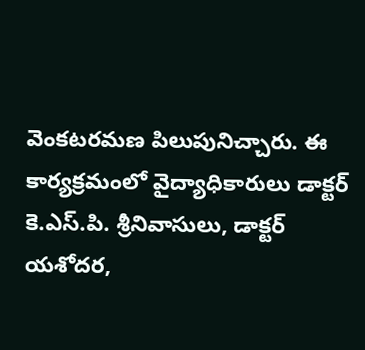వెంకటరమణ పిలుపునిచ్చారు. ఈ కార్యక్రమంలో వైద్యాధికారులు డాక్టర్ కె.ఎస్.పి. శ్రీనివాసులు, డాక్టర్ యశోదర,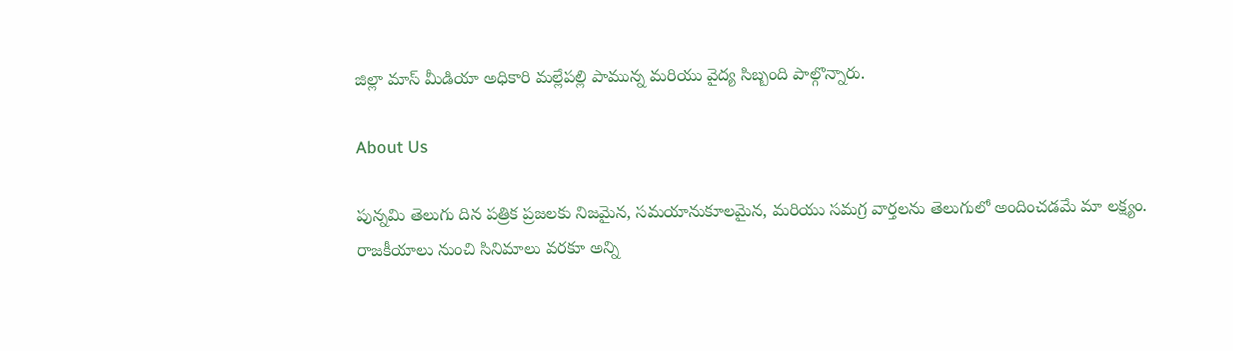జిల్లా మాస్ మీడియా అధికారి మల్లేపల్లి పామున్న మరియు వైద్య సిబ్బంది పాల్గొన్నారు.

About Us

పున్నమి తెలుగు దిన పత్రిక ప్రజలకు నిజమైన, సమయానుకూలమైన, మరియు సమగ్ర వార్తలను తెలుగులో అందించడమే మా లక్ష్యం.
రాజకీయాలు నుంచి సినిమాలు వరకూ అన్ని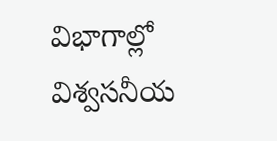విభాగాల్లో విశ్వసనీయ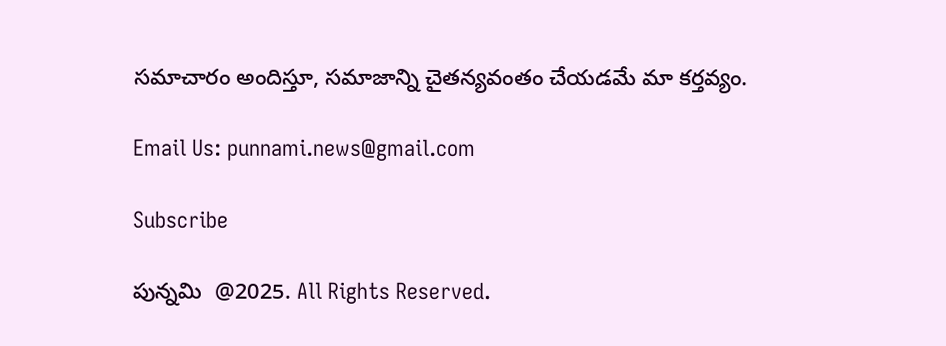సమాచారం అందిస్తూ, సమాజాన్ని చైతన్యవంతం చేయడమే మా కర్తవ్యం.

Email Us: punnami.news@gmail.com

Subscribe

పున్నమి  @2025. All Rights Reserved.